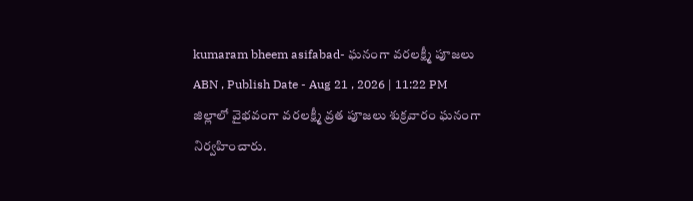kumaram bheem asifabad- ఘనంగా వరలక్ష్మీ పూజలు
ABN , Publish Date - Aug 21 , 2026 | 11:22 PM
జిల్లాలో వైభవంగా వరలక్ష్మీ వ్రత పూజలు శుక్రవారం ఘనంగా నిర్వహించారు.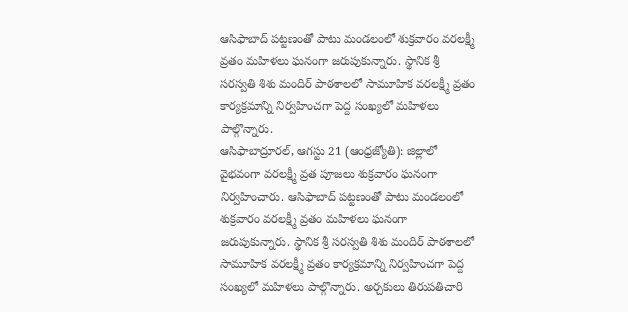ఆసిఫాబాద్ పట్టణంతో పాటు మండలంలో శుక్రవారం వరలక్ష్మీ వ్రతం మహిళలు ఘనంగా జరుపుకున్నారు. స్థానిక శ్రీ సరస్వతి శిశు మందిర్ పాఠశాలలో సామూహిక వరలక్ష్మీ వ్రతం కార్యక్రమాన్ని నిర్వహించగా పెద్ద సంఖ్యలో మహిళలు పాల్గొన్నారు.
ఆసిఫాబాద్రూరల్, ఆగస్టు 21 (ఆంధ్రజ్యోతి): జిల్లాలో వైభవంగా వరలక్ష్మీ వ్రత పూజలు శుక్రవారం ఘనంగా నిర్వహించారు. ఆసిఫాబాద్ పట్టణంతో పాటు మండలంలో శుక్రవారం వరలక్ష్మీ వ్రతం మహిళలు ఘనంగా జరుపుకున్నారు. స్థానిక శ్రీ సరస్వతి శిశు మందిర్ పాఠశాలలో సామూహిక వరలక్ష్మీ వ్రతం కార్యక్రమాన్ని నిర్వహించగా పెద్ద సంఖ్యలో మహిళలు పాల్గొన్నారు. అర్చకులు తిరుపతిచారి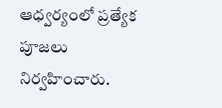ఆధ్వర్యంలో ప్రత్యేక పూజలు నిర్వహించారు.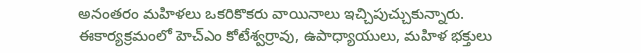అనంతరం మహిళలు ఒకరికొకరు వాయినాలు ఇచ్చిపుచ్చుకున్నారు. ఈకార్యక్రమంలో హెచ్ఎం కోటేశ్వర్రావు, ఉపాధ్యాయులు, మహిళ భక్తులు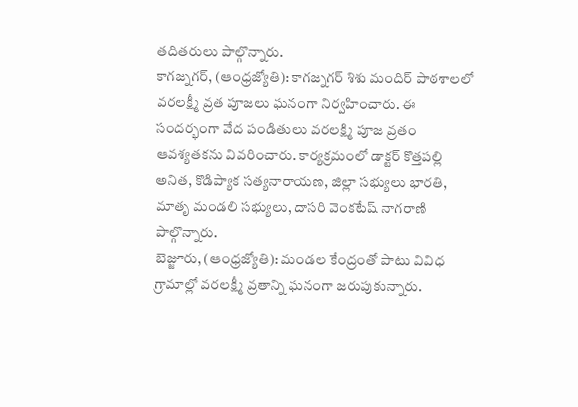తదితరులు పాల్గొన్నారు.
కాగజ్నగర్, (ఆంధ్రజ్యోతి): కాగజ్నగర్ శిశు మందిర్ పాఠశాలలో వరలక్ష్మీ వ్రత పూజలు ఘనంగా నిర్వహించారు. ఈ సందర్భంగా వేద పండితులు వరలక్ష్మి పూజ వ్రతం ఆవశ్యతకను వివరించారు. కార్యక్రమంలో డాక్టర్ కొత్తపల్లి అనిత, కొడిప్యాక సత్యనారాయణ, జిల్లా సభ్యులు భారతి, మాతృ మండలి సభ్యులు, దాసరి వెంకటేష్ నాగరాణి పాల్గొన్నారు.
బెజ్జూరు, (ఆంధ్రజ్యోతి): మండల కేంద్రంతో పాటు వివిధ గ్రామాల్లో వరలక్ష్మీ వ్రతాన్ని ఘనంగా జరుపుకున్నారు.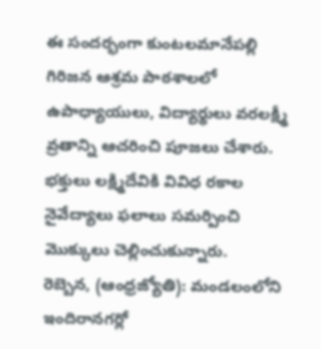ఈ సందర్భంగా కుంటలమానేపల్లి గిరిజన ఆశ్రమ పాఠశాలలో ఉపాధ్యాయులు, విద్యార్థులు వరలక్ష్మీ వ్రతాన్ని ఆచరించి పూజలు చేశారు. భక్తులు లక్ష్మిదేవికి వివిధ రకాల నైవేద్యాలు ఫలాలు సమర్పించి మొక్కులు చెల్లించుకున్నారు.
రెబ్బెన, (ఆంధ్రజ్యోతి): మండలంలోని ఇందిరానగర్లో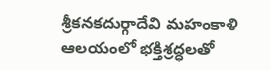శ్రీకనకదుర్గాదేవి మహంకాళి ఆలయంలో భక్తిశ్రద్ధలతో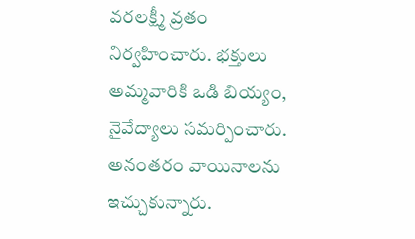వరలక్ష్మీ వ్రతం నిర్వహించారు. భక్తులు అమ్మవారికి ఒడి బియ్యం, నైవేద్యాలు సమర్పించారు. అనంతరం వాయినాలను ఇచ్చుకున్నారు.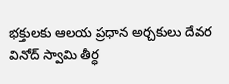భక్తులకు ఆలయ ప్రధాన అర్చకులు దేవర వినోద్ స్వామి తీర్ధ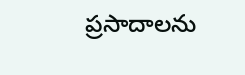ప్రసాదాలను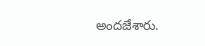అందజేశారు.